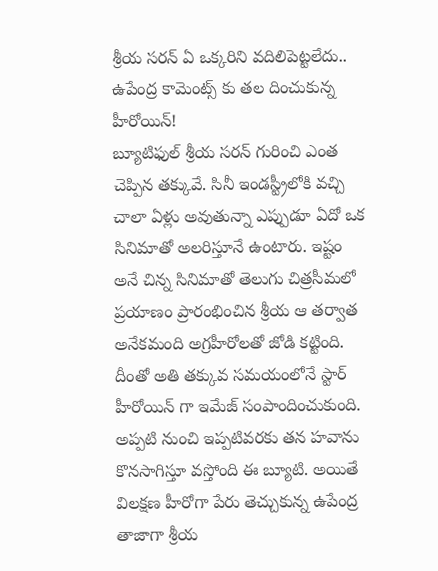శ్రీయ సరన్ ఏ ఒక్కరిని వదిలిపెట్టలేదు.. ఉపేంద్ర కామెంట్స్ కు తల దించుకున్న హీరోయిన్!
బ్యూటిఫుల్ శ్రీయ సరన్ గురించి ఎంత చెప్పిన తక్కువే. సినీ ఇండస్ట్రీలోకి వచ్చి చాలా ఏళ్లు అవుతున్నా ఎప్పుడూ ఏదో ఒక సినిమాతో అలరిస్తూనే ఉంటారు. ఇష్టం అనే చిన్న సినిమాతో తెలుగు చిత్రసీమలో ప్రయాణం ప్రారంభించిన శ్రీయ ఆ తర్వాత అనేకమంది అగ్రహీరోలతో జోడి కట్టింది. దీంతో అతి తక్కువ సమయంలోనే స్టార్ హీరోయిన్ గా ఇమేజ్ సంపాందించుకుంది. అప్పటి నుంచి ఇప్పటివరకు తన హవాను కొనసాగిస్తూ వస్తోంది ఈ బ్యూటి. అయితే విలక్షణ హీరోగా పేరు తెచ్చుకున్న ఉపేంద్ర తాజాగా శ్రీయ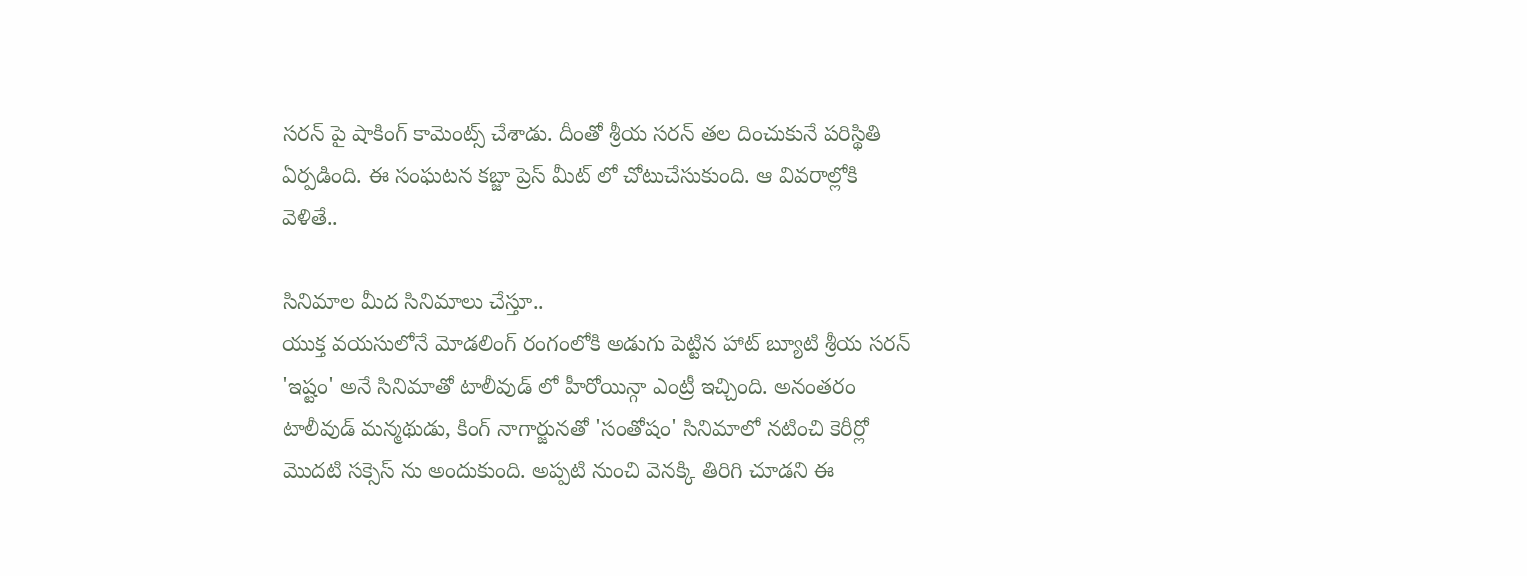సరన్ పై షాకింగ్ కామెంట్స్ చేశాడు. దీంతో శ్రీయ సరన్ తల దించుకునే పరిస్థితి ఏర్పడింది. ఈ సంఘటన కబ్జా ప్రెస్ మీట్ లో చోటుచేసుకుంది. ఆ వివరాల్లోకి వెళితే..

సినిమాల మీద సినిమాలు చేస్తూ..
యుక్త వయసులోనే మోడలింగ్ రంగంలోకి అడుగు పెట్టిన హాట్ బ్యూటి శ్రీయ సరన్ 'ఇష్టం' అనే సినిమాతో టాలీవుడ్ లో హీరోయిన్గా ఎంట్రీ ఇచ్చింది. అనంతరం టాలీవుడ్ మన్మథుడు, కింగ్ నాగార్జునతో 'సంతోషం' సినిమాలో నటించి కెరీర్లో మొదటి సక్సెస్ ను అందుకుంది. అప్పటి నుంచి వెనక్కి తిరిగి చూడని ఈ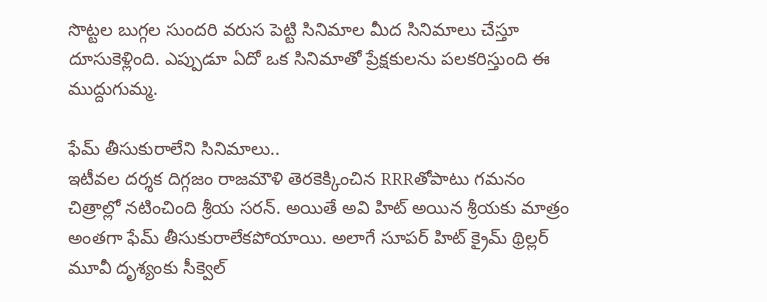సొట్టల బుగ్గల సుందరి వరుస పెట్టి సినిమాల మీద సినిమాలు చేస్తూ దూసుకెళ్లింది. ఎప్పుడూ ఏదో ఒక సినిమాతో ప్రేక్షకులను పలకరిస్తుంది ఈ ముద్దుగుమ్మ.

ఫేమ్ తీసుకురాలేని సినిమాలు..
ఇటీవల దర్శక దిగ్గజం రాజమౌళి తెరకెక్కించిన RRRతోపాటు గమనం చిత్రాల్లో నటించింది శ్రీయ సరన్. అయితే అవి హిట్ అయిన శ్రీయకు మాత్రం అంతగా ఫేమ్ తీసుకురాలేకపోయాయి. అలాగే సూపర్ హిట్ క్రైమ్ థ్రిల్లర్ మూవీ దృశ్యంకు సీక్వెల్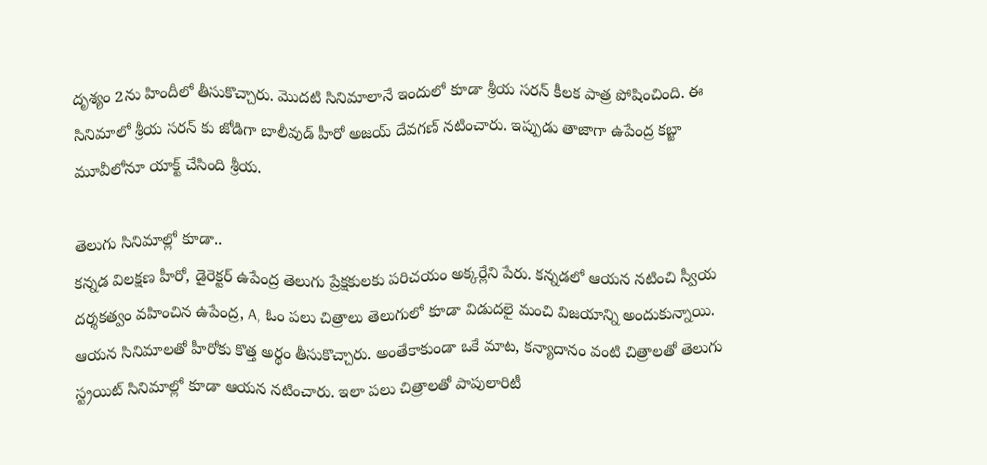దృశ్యం 2ను హిందీలో తీసుకొచ్చారు. మొదటి సినిమాలానే ఇందులో కూడా శ్రీయ సరన్ కీలక పాత్ర పోషించింది. ఈ సినిమాలో శ్రీయ సరన్ కు జోడిగా బాలీవుడ్ హీరో అజయ్ దేవగణ్ నటించారు. ఇప్పుడు తాజాగా ఉపేంద్ర కబ్జా మూవీలోనూ యాక్ట్ చేసింది శ్రీయ.

తెలుగు సినిమాల్లో కూడా..
కన్నడ విలక్షణ హీరో, డైరెక్టర్ ఉపేంద్ర తెలుగు ప్రేక్షకులకు పరిచయం అక్కర్లేని పేరు. కన్నడలో ఆయన నటించి స్వీయ దర్శకత్వం వహించిన ఉపేంద్ర, A, ఓం పలు చిత్రాలు తెలుగులో కూడా విడుదలై మంచి విజయాన్ని అందుకున్నాయి. ఆయన సినిమాలతో హీరోకు కొత్త అర్థం తీసుకొచ్చారు. అంతేకాకుండా ఒకే మాట, కన్యాదానం వంటి చిత్రాలతో తెలుగు స్ట్రయిట్ సినిమాల్లో కూడా ఆయన నటించారు. ఇలా పలు చిత్రాలతో పాపులారిటీ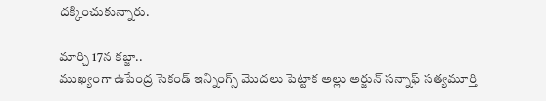దక్కించుకున్నారు.

మార్చి 17న కబ్జా..
ముఖ్యంగా ఉపేంద్ర సెకండ్ ఇన్నింగ్స్ మొదలు పెట్టాక అల్లు అర్జున్ సన్నాఫ్ సత్యమూర్తి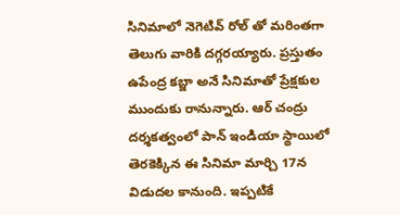సినిమాలో నెగెటివ్ రోల్ తో మరింతగా తెలుగు వారికి దగ్గరయ్యారు. ప్రస్తుతం ఉపేంద్ర కబ్జా అనే సినిమాతో ప్రేక్షకుల ముందుకు రానున్నారు. ఆర్ చంద్రు దర్శకత్వంలో పాన్ ఇండియా స్థాయిలో తెరకెక్కిన ఈ సినిమా మార్చి 17న విడుదల కానుంది. ఇప్పటికే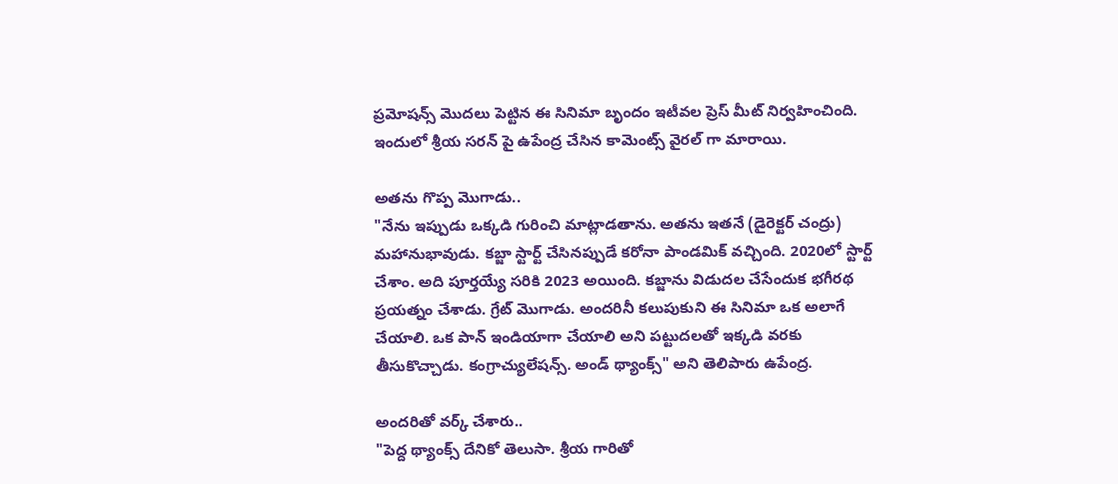ప్రమోషన్స్ మొదలు పెట్టిన ఈ సినిమా బృందం ఇటీవల ప్రెస్ మీట్ నిర్వహించింది. ఇందులో శ్రీయ సరన్ పై ఉపేంద్ర చేసిన కామెంట్స్ వైరల్ గా మారాయి.

అతను గొప్ప మొగాడు..
"నేను ఇప్పుడు ఒక్కడి గురించి మాట్లాడతాను. అతను ఇతనే (డైరెక్టర్ చంద్రు) మహానుభావుడు. కబ్జా స్టార్ట్ చేసినప్పుడే కరోనా పాండమిక్ వచ్చింది. 2020లో స్టార్ట్ చేశాం. అది పూర్తయ్యే సరికి 2023 అయింది. కబ్జాను విడుదల చేసేందుక భగీరథ ప్రయత్నం చేశాడు. గ్రేట్ మొగాడు. అందరినీ కలుపుకుని ఈ సినిమా ఒక అలాగే చేయాలి. ఒక పాన్ ఇండియాగా చేయాలి అని పట్టుదలతో ఇక్కడి వరకు తీసుకొచ్చాడు. కంగ్రాచ్యులేషన్స్. అండ్ థ్యాంక్స్" అని తెలిపారు ఉపేంద్ర.

అందరితో వర్క్ చేశారు..
"పెద్ద థ్యాంక్స్ దేనికో తెలుసా. శ్రీయ గారితో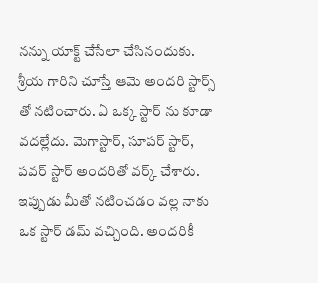నన్ను యాక్ట్ చేసేలా చేసినందుకు. శ్రీయ గారిని చూస్తే ఆమె అందరి స్టార్స్ తో నటించారు. ఏ ఒక్క స్టార్ ను కూడా వదల్లేదు. మెగాస్టార్, సూపర్ స్టార్, పవర్ స్టార్ అందరితో వర్క్ చేశారు. ఇప్పుడు మీతో నటించడం వల్ల నాకు ఒక స్టార్ డమ్ వచ్చింది. అందరికీ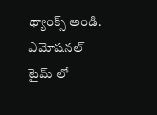థ్యాంక్స్ అండి. ఎమోషనల్ టైమ్ లో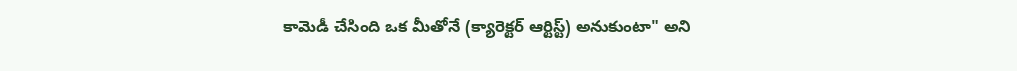కామెడీ చేసింది ఒక మీతోనే (క్యారెక్టర్ ఆర్టిస్ట్) అనుకుంటా" అని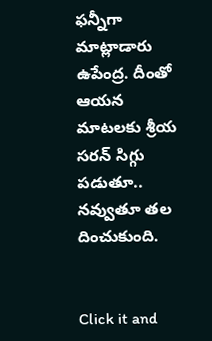ఫన్నీగా మాట్లాడారు ఉపేంద్ర. దీంతో ఆయన మాటలకు శ్రీయ సరన్ సిగ్గు పడుతూ.. నవ్వుతూ తల దించుకుంది.


Click it and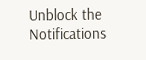Unblock the Notifications